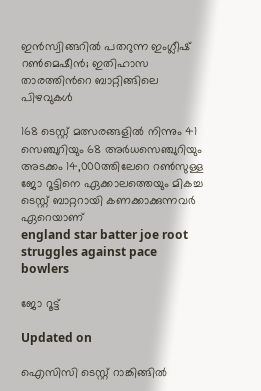ഇൻസ്വിങ്ങറിൽ പതറുന്ന ഇംഗ്ലീഷ് റൺമെഷീൻ; ഇതിഹാസ താരത്തിന്‍റെ ബാറ്റിങ്ങിലെ പിഴവുകൾ

168 ടെസ്റ്റ് മത്സരങ്ങളിൽ നിന്നും 41 സെഞ്ചുറിയും 68 അർധസെഞ്ചുറിയും അടക്കം 14,000ത്തിലേറെ റൺസുള്ള ജോ റൂട്ടിനെ ഏക്കാലത്തെയും മികച്ച ടെസ്റ്റ് ബാറ്ററായി കണക്കാക്കുന്നവർ ഏറെയാണ്
england star batter joe root struggles against pace bowlers

ജോ റൂട്ട്

Updated on

ഐസിസി ടെസ്റ്റ് റാങ്കിങ്ങിൽ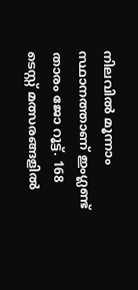നിലവിൽ മൂന്നാം സ്ഥാനത്താണ് ഇംഗ്ലണ്ട് താരം ജോ റൂട്ട്. 168 ടെസ്റ്റ് മത്സരങ്ങളിൽ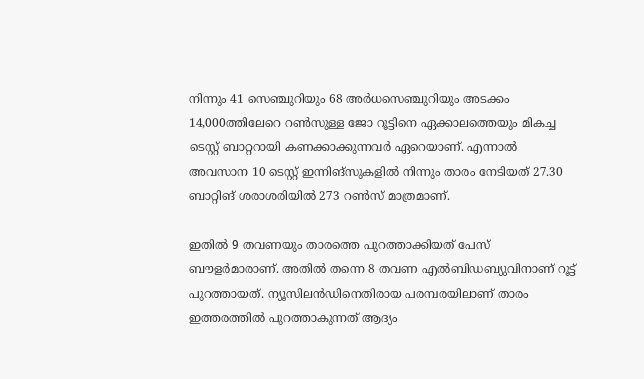നിന്നും 41 സെഞ്ചുറിയും 68 അർധസെഞ്ചുറിയും അടക്കം 14,000ത്തിലേറെ റൺസുള്ള ജോ റൂട്ടിനെ ഏക്കാലത്തെയും മികച്ച ടെസ്റ്റ് ബാറ്ററായി കണക്കാക്കുന്നവർ ഏറെയാണ്. എന്നാൽ അവസാന 10 ടെസ്റ്റ് ഇന്നിങ്സുകളിൽ നിന്നും താരം നേടിയത് 27.30 ബാറ്റിങ് ശരാശരിയിൽ 273 റൺസ് മാത്രമാണ്.

ഇതിൽ 9 തവണയും താരത്തെ പുറത്താക്കിയത് പേസ് ബൗളർമാരാണ്. അതിൽ തന്നെ 8 തവണ എൽബിഡബ‍്യുവിനാണ് റൂട്ട് പുറത്തായത്. ന‍്യൂസിലൻ‌ഡിനെതിരായ പരമ്പരയിലാണ് താരം ഇത്തരത്തിൽ പുറത്താകുന്നത് ആദ‍്യം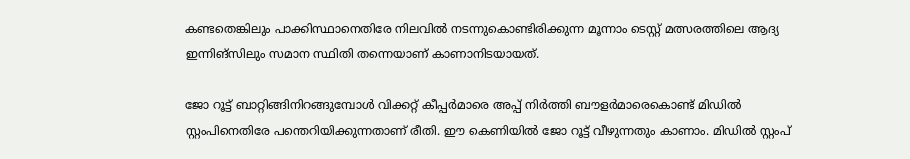കണ്ടതെങ്കിലും പാക്കിസ്ഥാനെതിരേ നിലവിൽ നടന്നുകൊണ്ടിരിക്കുന്ന മൂന്നാം ടെസ്റ്റ് മത്സരത്തിലെ ആദ‍്യ ഇന്നിങ്സിലും സമാന സ്ഥിതി തന്നെയാണ് കാണാനിടയായത്.

ജോ റൂട്ട് ബാറ്റിങ്ങിനിറങ്ങുമ്പോൾ വിക്കറ്റ് കീപ്പർമാരെ അപ്പ് നിർത്തി ബൗളർമാരെകൊണ്ട് മിഡിൽ സ്റ്റംപിനെതിരേ പന്തെറിയിക്കുന്നതാണ് രീതി. ഈ കെണിയിൽ ജോ റൂട്ട് വീഴുന്നതും കാണാം. മിഡിൽ സ്റ്റംപ്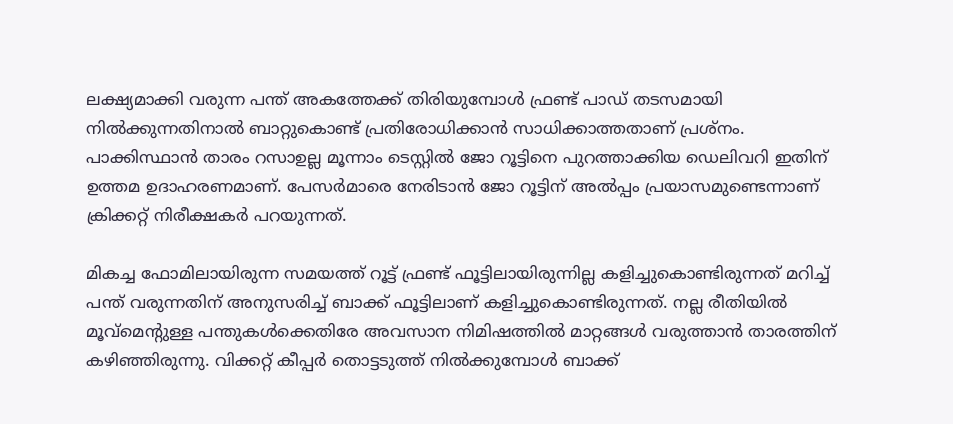ല‍ക്ഷ‍്യമാക്കി വരുന്ന പന്ത് അകത്തേക്ക് തിരിയുമ്പോൾ ഫ്രണ്ട് പാഡ് തടസമായി നിൽക്കുന്നതിനാൽ ബാറ്റുകൊണ്ട് പ്രതിരോധിക്കാൻ സാധിക്കാത്തതാണ് പ്രശ്നം. പാക്കിസ്ഥാൻ താരം റസാഉല്ല മൂന്നാം ടെസ്റ്റിൽ ജോ റൂട്ടിനെ പുറത്താക്കിയ ഡെലിവറി ഇതിന് ഉത്തമ ഉദാഹരണമാണ്. പേസർമാരെ നേരിടാൻ ജോ റൂട്ടിന് അൽപ്പം പ്രയാസമുണ്ടെന്നാണ് ക്രിക്കറ്റ് നിരീക്ഷകർ പറയുന്നത്.

മികച്ച ഫോമിലായിരുന്ന സമയത്ത് റൂട്ട് ഫ്രണ്ട് ഫൂട്ടിലായിരുന്നില്ല കളിച്ചുകൊണ്ടിരുന്നത് മറിച്ച് പന്ത് വരുന്നതിന് അനുസരിച്ച് ബാക്ക് ഫൂട്ടിലാണ് കളിച്ചുകൊണ്ടിരുന്നത്. നല്ല രീതിയിൽ മൂവ്മെന്‍റുള്ള പന്തുകൾക്കെതിരേ അവസാന നിമിഷത്തിൽ മാറ്റങ്ങൾ വരുത്താൻ താരത്തിന് കഴിഞ്ഞിരുന്നു. വിക്കറ്റ് കീപ്പർ തൊട്ടടുത്ത് നിൽക്കുമ്പോൾ ബാക്ക്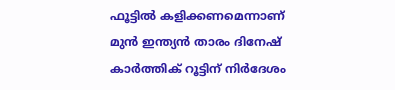ഫൂട്ടിൽ കളിക്കണമെന്നാണ് മുൻ ഇന്ത‍്യൻ താരം ദിനേഷ് കാർത്തിക് റൂട്ടിന് നിർദേശം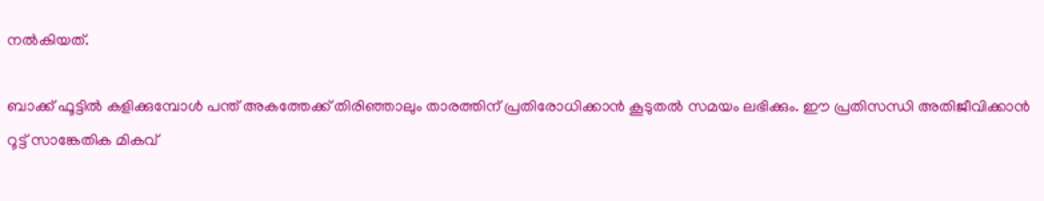നൽകിയത്.

ബാക്ക് ഫൂട്ടിൽ കളിക്കുമ്പോൾ പന്ത് അകത്തേക്ക് തിരിഞ്ഞാലും താരത്തിന് പ്രതിരോധിക്കാൻ കൂടുതൽ സമയം ലഭിക്കും. ഈ പ്രതിസന്ധി അതിജീവിക്കാൻ റൂട്ട് സാങ്കേതിക മികവ്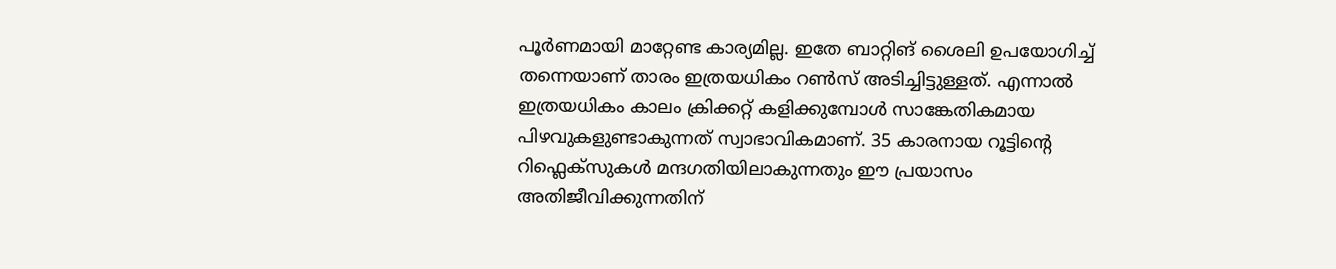പൂർണമായി മാറ്റേണ്ട കാര‍്യമില്ല. ഇതേ ബാറ്റിങ് ശൈലി ഉപയോഗിച്ച് തന്നെയാണ് താരം ഇത്രയധികം റൺസ് അടിച്ചിട്ടുള്ളത്. എന്നാൽ ഇത്രയധികം കാലം ക്രിക്കറ്റ് കളിക്കുമ്പോൾ സാങ്കേതികമായ പിഴവുകളുണ്ടാകുന്നത് സ്വാഭാവികമാണ്. 35 കാരനായ റൂട്ടിന്‍റെ റിഫ്ലെക്സുകൾ മന്ദഗതിയിലാകുന്നതും ഈ പ്രയാസം അതിജീവിക്കുന്നതിന്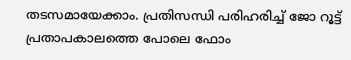തടസമായേക്കാം. പ്രതിസന്ധി പരിഹരിച്ച് ജോ റൂട്ട് പ്രതാപകാലത്തെ പോലെ ഫോം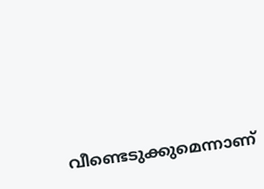വീണ്ടെടുക്കുമെന്നാണ്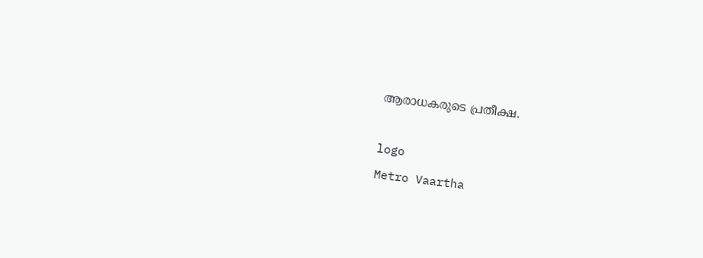ആരാധകരുടെ പ്രതീക്ഷ.

logo
Metro Vaartha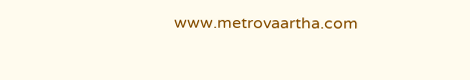www.metrovaartha.com